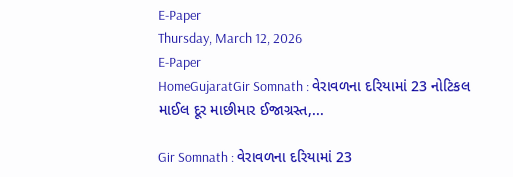E-Paper
Thursday, March 12, 2026
E-Paper
HomeGujaratGir Somnath : વેરાવળના દરિયામાં 23 નોટિકલ માઈલ દૂર માછીમાર ઈજાગ્રસ્ત,...

Gir Somnath : વેરાવળના દરિયામાં 23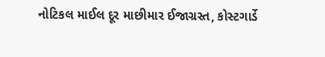નોટિકલ માઈલ દૂર માછીમાર ઈજાગ્રસ્ત, કોસ્ટગાર્ડે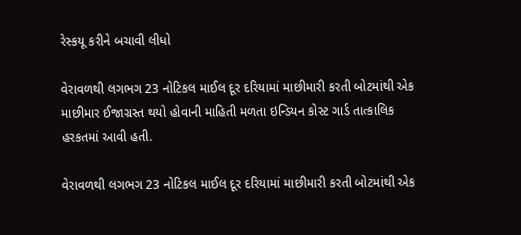રેસ્કયૂ કરીને બચાવી લીધો

વેરાવળથી લગભગ 23 નોટિકલ માઈલ દૂર દરિયામાં માછીમારી કરતી બોટમાંથી એક માછીમાર ઈજાગ્રસ્ત થયો હોવાની માહિતી મળતા ઇન્ડિયન કોસ્ટ ગાર્ડ તાત્કાલિક હરકતમાં આવી હતી.

વેરાવળથી લગભગ 23 નોટિકલ માઈલ દૂર દરિયામાં માછીમારી કરતી બોટમાંથી એક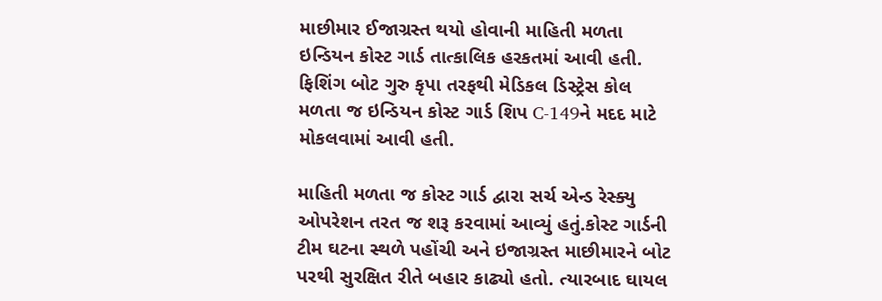માછીમાર ઈજાગ્રસ્ત થયો હોવાની માહિતી મળતા ઇન્ડિયન કોસ્ટ ગાર્ડ તાત્કાલિક હરકતમાં આવી હતી. ફિશિંગ બોટ ગુરુ કૃપા તરફથી મેડિકલ ડિસ્ટ્રેસ કોલ મળતા જ ઇન્ડિયન કોસ્ટ ગાર્ડ શિપ C-149ને મદદ માટે મોકલવામાં આવી હતી.

માહિતી મળતા જ કોસ્ટ ગાર્ડ દ્વારા સર્ચ એન્ડ રેસ્ક્યુ ઓપરેશન તરત જ શરૂ કરવામાં આવ્યું હતું.કોસ્ટ ગાર્ડની ટીમ ઘટના સ્થળે પહોંચી અને ઇજાગ્રસ્ત માછીમારને બોટ પરથી સુરક્ષિત રીતે બહાર કાઢ્યો હતો. ત્યારબાદ ઘાયલ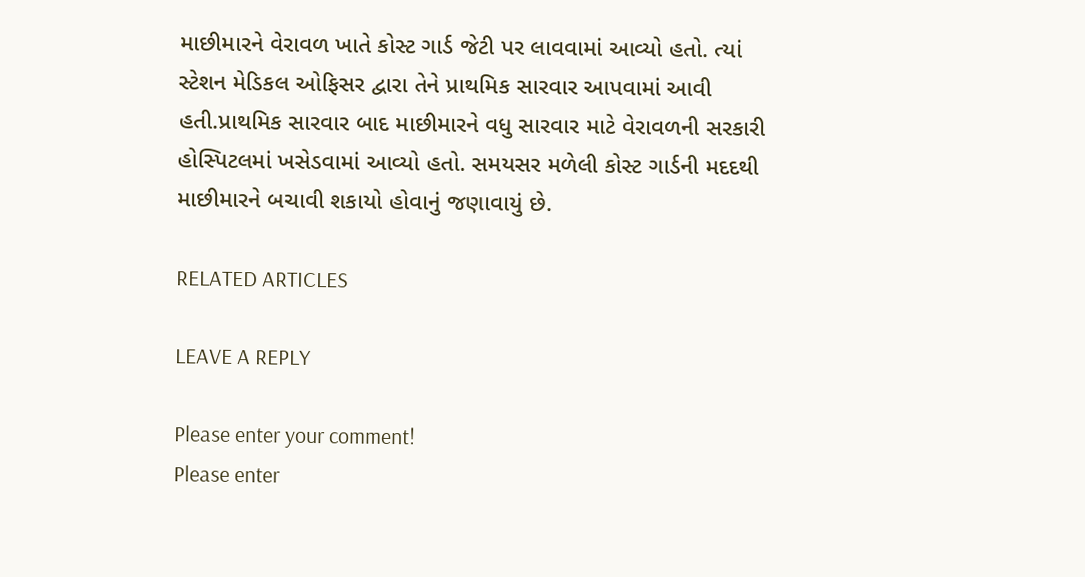માછીમારને વેરાવળ ખાતે કોસ્ટ ગાર્ડ જેટી પર લાવવામાં આવ્યો હતો. ત્યાં સ્ટેશન મેડિકલ ઓફિસર દ્વારા તેને પ્રાથમિક સારવાર આપવામાં આવી હતી.પ્રાથમિક સારવાર બાદ માછીમારને વધુ સારવાર માટે વેરાવળની સરકારી હોસ્પિટલમાં ખસેડવામાં આવ્યો હતો. સમયસર મળેલી કોસ્ટ ગાર્ડની મદદથી માછીમારને બચાવી શકાયો હોવાનું જણાવાયું છે.

RELATED ARTICLES

LEAVE A REPLY

Please enter your comment!
Please enter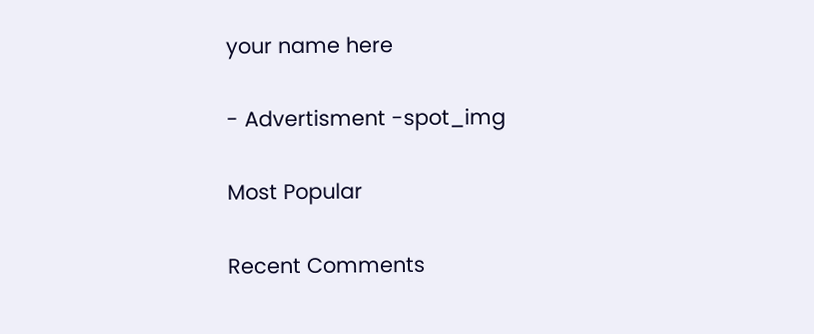your name here

- Advertisment -spot_img

Most Popular

Recent Comments